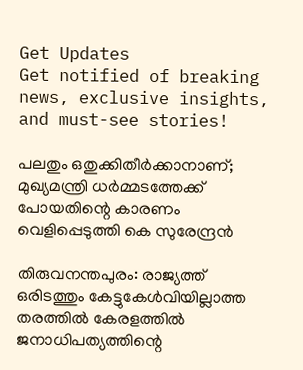Get Updates
Get notified of breaking news, exclusive insights, and must-see stories!

പലതും ഒതുക്കിതീര്‍ക്കാനാണ്; മുഖ്യമന്ത്രി ധര്‍മ്മടത്തേക്ക് പോയതിന്റെ കാരണം വെളിപ്പെടുത്തി കെ സുരേന്ദ്രന്‍

തിരുവനന്തപുരം: രാജ്യത്ത് ഒരിടത്തും കേട്ടുകേള്‍വിയില്ലാത്ത തരത്തില്‍ കേരളത്തില്‍ ജനാധിപത്യത്തിന്റെ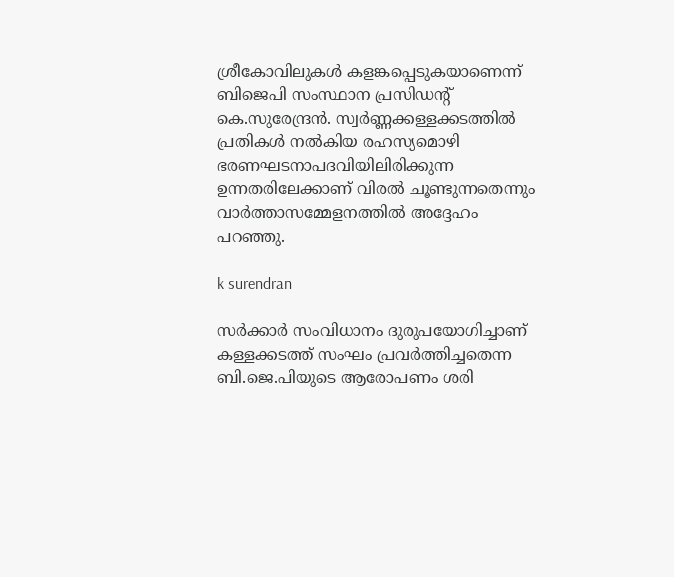ശ്രീകോവിലുകള്‍ കളങ്കപ്പെടുകയാണെന്ന് ബിജെപി സംസ്ഥാന പ്രസിഡന്റ് കെ.സുരേന്ദ്രന്‍. സ്വര്‍ണ്ണക്കള്ളക്കടത്തില്‍ പ്രതികള്‍ നല്‍കിയ രഹസ്യമൊഴി ഭരണഘടനാപദവിയിലിരിക്കുന്ന ഉന്നതരിലേക്കാണ് വിരല്‍ ചൂണ്ടുന്നതെന്നും വാര്‍ത്താസമ്മേളനത്തില്‍ അദ്ദേഹം പറഞ്ഞു.

k surendran

സര്‍ക്കാര്‍ സംവിധാനം ദുരുപയോഗിച്ചാണ് കള്ളക്കടത്ത് സംഘം പ്രവര്‍ത്തിച്ചതെന്ന ബി.ജെ.പിയുടെ ആരോപണം ശരി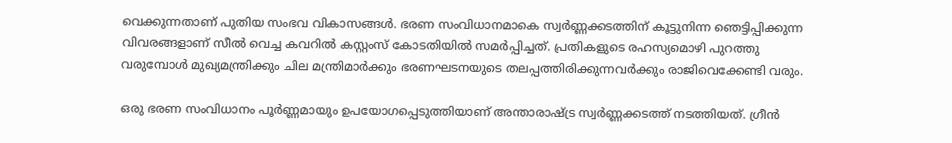വെക്കുന്നതാണ് പുതിയ സംഭവ വികാസങ്ങള്‍. ഭരണ സംവിധാനമാകെ സ്വര്‍ണ്ണക്കടത്തിന് കൂട്ടുനിന്ന ഞെട്ടിപ്പിക്കുന്ന വിവരങ്ങളാണ് സീല്‍ വെച്ച കവറില്‍ കസ്റ്റംസ് കോടതിയില്‍ സമര്‍പ്പിച്ചത്. പ്രതികളുടെ രഹസ്യമൊഴി പുറത്തു വരുമ്പോള്‍ മുഖ്യമന്ത്രിക്കും ചില മന്ത്രിമാര്‍ക്കും ഭരണഘടനയുടെ തലപ്പത്തിരിക്കുന്നവര്‍ക്കും രാജിവെക്കേണ്ടി വരും.

ഒരു ഭരണ സംവിധാനം പൂര്‍ണ്ണമായും ഉപയോഗപ്പെടുത്തിയാണ് അന്താരാഷ്ട്ര സ്വര്‍ണ്ണക്കടത്ത് നടത്തിയത്. ഗ്രീന്‍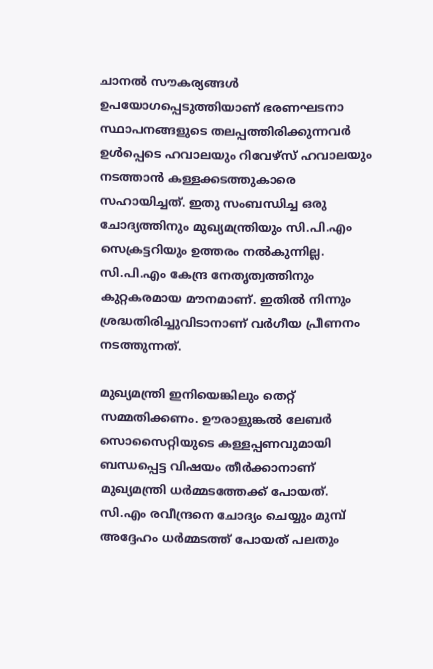ചാനല്‍ സൗകര്യങ്ങള്‍ ഉപയോഗപ്പെടുത്തിയാണ് ഭരണഘടനാ സ്ഥാപനങ്ങളുടെ തലപ്പത്തിരിക്കുന്നവര്‍ ഉള്‍പ്പെടെ ഹവാലയും റിവേഴ്‌സ് ഹവാലയും നടത്താന്‍ കള്ളക്കടത്തുകാരെ സഹായിച്ചത്. ഇതു സംബന്ധിച്ച ഒരു ചോദ്യത്തിനും മുഖ്യമന്ത്രിയും സി.പി.എം സെക്രട്ടറിയും ഉത്തരം നല്‍കുന്നില്ല. സി.പി.എം കേന്ദ്ര നേതൃത്വത്തിനും കുറ്റകരമായ മൗനമാണ്. ഇതില്‍ നിന്നും ശ്രദ്ധതിരിച്ചുവിടാനാണ് വര്‍ഗീയ പ്രീണനം നടത്തുന്നത്.

മുഖ്യമന്ത്രി ഇനിയെങ്കിലും തെറ്റ് സമ്മതിക്കണം. ഊരാളുങ്കല്‍ ലേബര്‍ സൊസൈറ്റിയുടെ കള്ളപ്പണവുമായി ബന്ധപ്പെട്ട വിഷയം തീര്‍ക്കാനാണ് മുഖ്യമന്ത്രി ധര്‍മ്മടത്തേക്ക് പോയത്. സി.എം രവീന്ദ്രനെ ചോദ്യം ചെയ്യും മുമ്പ് അദ്ദേഹം ധര്‍മ്മടത്ത് പോയത് പലതും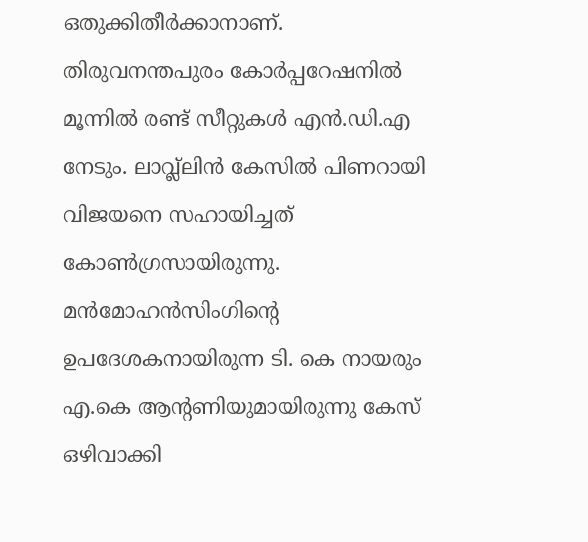ഒതുക്കിതീര്‍ക്കാനാണ്. തിരുവനന്തപുരം കോര്‍പ്പറേഷനില്‍ മൂന്നില്‍ രണ്ട് സീറ്റുകള്‍ എന്‍.ഡി.എ നേടും. ലാവ്ല്ലിന്‍ കേസില്‍ പിണറായി വിജയനെ സഹായിച്ചത് കോണ്‍ഗ്രസായിരുന്നു. മന്‍മോഹന്‍സിംഗിന്റെ ഉപദേശകനായിരുന്ന ടി. കെ നായരും എ.കെ ആന്റണിയുമായിരുന്നു കേസ് ഒഴിവാക്കി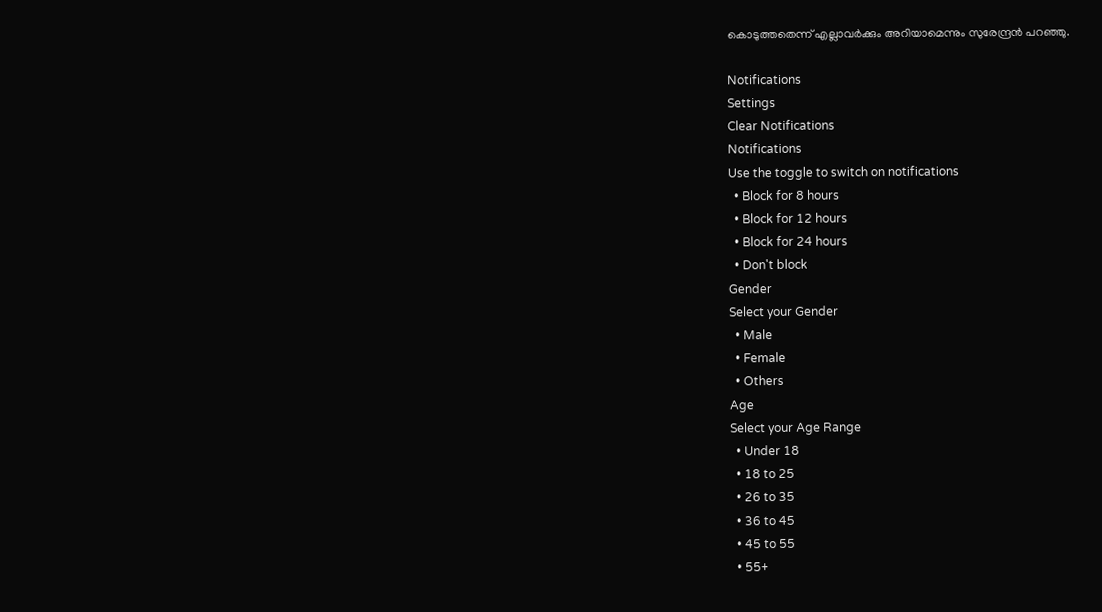കൊടുത്തതെന്ന് എല്ലാവര്‍ക്കും അറിയാമെന്നും സുരേന്ദ്രന്‍ പറഞ്ഞു.

Notifications
Settings
Clear Notifications
Notifications
Use the toggle to switch on notifications
  • Block for 8 hours
  • Block for 12 hours
  • Block for 24 hours
  • Don't block
Gender
Select your Gender
  • Male
  • Female
  • Others
Age
Select your Age Range
  • Under 18
  • 18 to 25
  • 26 to 35
  • 36 to 45
  • 45 to 55
  • 55+